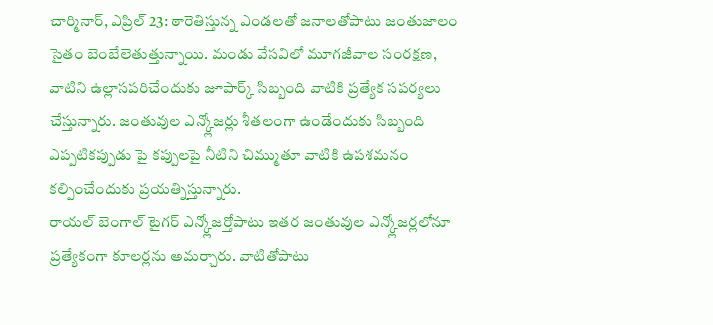చార్మినార్, ఎప్రిల్ 23: ఠారెతిస్తున్న ఎండలతో జనాలతోపాటు జంతుజాలం సైతం బెంబేలెతుత్తున్నాయి. మండు వేసవిలో మూగజీవాల సంరక్షణ, వాటిని ఉల్లాసపరిచేందుకు జూపార్క్ సిబ్బంది వాటికి ప్రత్యేక సపర్యలు చేస్తున్నారు. జంతువుల ఎన్క్లోజర్లు శీతలంగా ఉండేందుకు సిబ్బంది ఎప్పటికప్పుడు పై కప్పులపై నీటిని చిమ్ముతూ వాటికి ఉపశమనం కల్పించేందుకు ప్రయత్నిస్తున్నారు.
రాయల్ బెంగాల్ టైగర్ ఎన్క్లోజర్తోపాటు ఇతర జంతువుల ఎన్క్లోజర్లలోనూ ప్రత్యేకంగా కూలర్లను అమర్చారు. వాటితోపాటు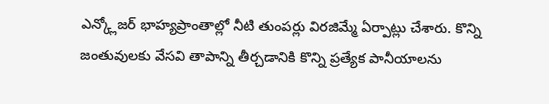ఎన్క్లోజర్ భాహ్యప్రాంతాల్లో నీటి తుంపర్లు విరజిమ్మే ఏర్పాట్లు చేశారు. కొన్ని జంతువులకు వేసవి తాపాన్ని తీర్చడానికి కొన్ని ప్రత్యేక పానీయాలను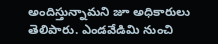అందిస్తున్నామని జూ అధికారులు తెలిపారు. ఎండవేడిమి నుంచి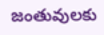జంతువులకు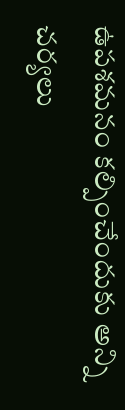ఉపశమనం కల్పించేందుకు అన్ని చర్యలు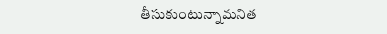తీసుకుంటున్నామనిత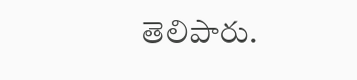తెలిపారు.